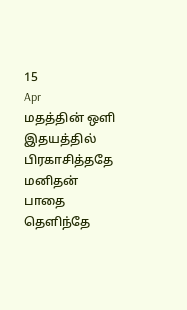15
Apr
மதத்தின் ஒளி இதயத்தில் பிரகாசித்ததே
மனிதன் பாதை தெளிந்தே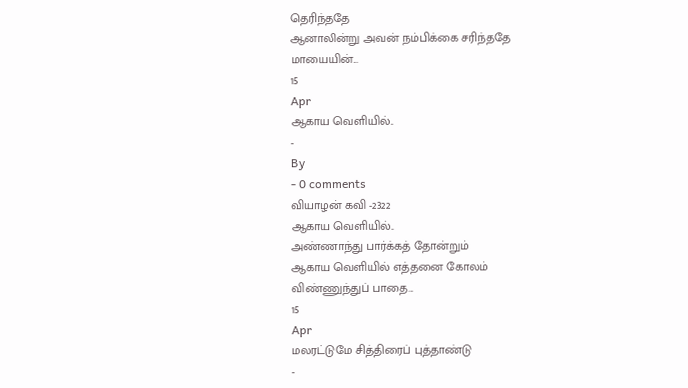தெரிந்ததே
ஆனாலின்று அவன் நம்பிக்கை சரிந்ததே
மாயையின்...
15
Apr
ஆகாய வெளியில்..
-
By
- 0 comments
வியாழன் கவி -2322
ஆகாய வெளியில்..
அண்ணாந்து பார்க்கத் தோன்றும்
ஆகாய வெளியில் எத்தனை கோலம்
விண்ணுந்துப் பாதை...
15
Apr
மலரட்டுமே சித்திரைப் புத்தாண்டு
-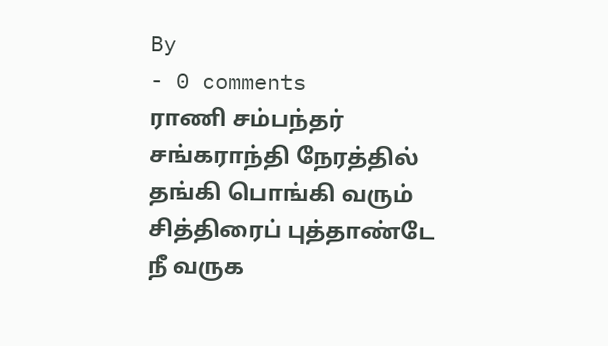By
- 0 comments
ராணி சம்பந்தர்
சங்கராந்தி நேரத்தில்
தங்கி பொங்கி வரும்
சித்திரைப் புத்தாண்டே
நீ வருக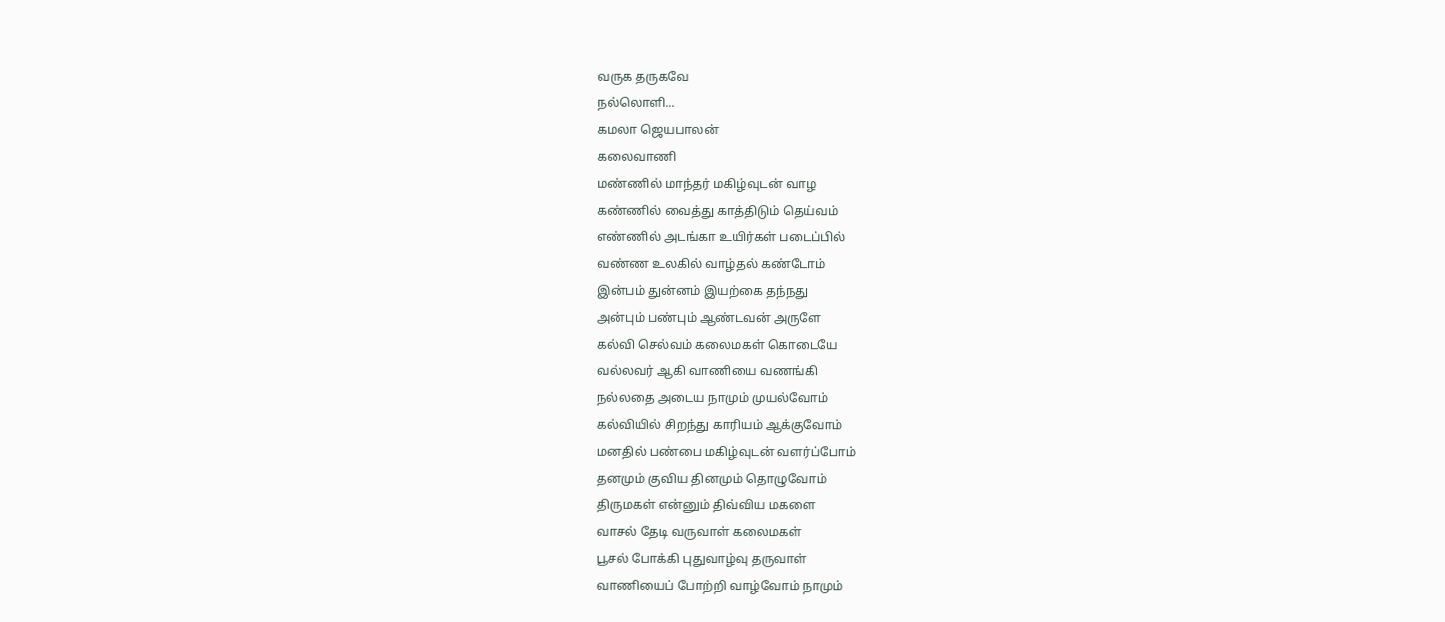வருக தருகவே
நல்லொளி...
கமலா ஜெயபாலன்
கலைவாணி
மண்ணில் மாந்தர் மகிழ்வுடன் வாழ
கண்ணில் வைத்து காத்திடும் தெய்வம்
எண்ணில் அடங்கா உயிர்கள் படைப்பில்
வண்ண உலகில் வாழ்தல் கண்டோம்
இன்பம் துன்னம் இயற்கை தந்நது
அன்பும் பண்பும் ஆண்டவன் அருளே
கல்வி செல்வம் கலைமகள் கொடையே
வல்லவர் ஆகி வாணியை வணங்கி
நல்லதை அடைய நாமும் முயல்வோம்
கல்வியில் சிறந்து காரியம் ஆக்குவோம்
மனதில் பண்பை மகிழ்வுடன் வளர்ப்போம்
தனமும் குவிய தினமும் தொழுவோம்
திருமகள் என்னும் திவ்விய மகளை
வாசல் தேடி வருவாள் கலைமகள்
பூசல் போக்கி புதுவாழ்வு தருவாள்
வாணியைப் போற்றி வாழ்வோம் நாமும்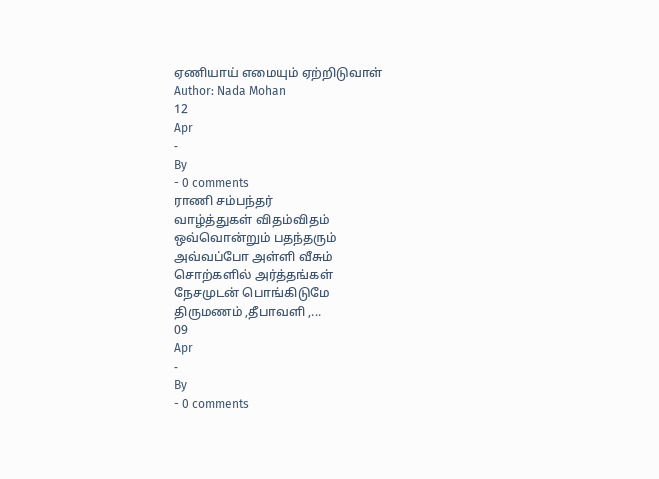ஏணியாய் எமையும் ஏற்றிடுவாள்
Author: Nada Mohan
12
Apr
-
By
- 0 comments
ராணி சம்பந்தர்
வாழ்த்துகள் விதம்விதம்
ஒவ்வொன்றும் பதந்தரும்
அவ்வப்போ அள்ளி வீசும்
சொற்களில் அர்த்தங்கள்
நேசமுடன் பொங்கிடுமே
திருமணம் ,தீபாவளி ,...
09
Apr
-
By
- 0 comments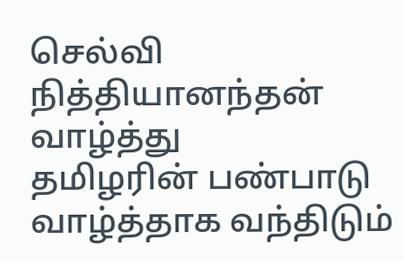செல்வி நித்தியானந்தன்
வாழ்த்து
தமிழரின் பண்பாடு
வாழ்த்தாக வந்திடும்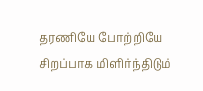தரணியே போற்றியே
சிறப்பாக மிளிர்ந்திடும்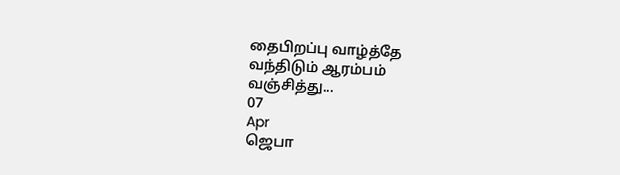தைபிறப்பு வாழ்த்தே
வந்திடும் ஆரம்பம்
வஞ்சித்து...
07
Apr
ஜெபா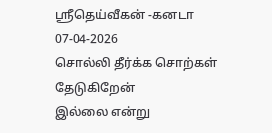ஸ்ரீதெய்வீகன் -கனடா
07-04-2026
சொல்லி தீர்க்க சொற்கள் தேடுகிறேன்
இல்லை என்று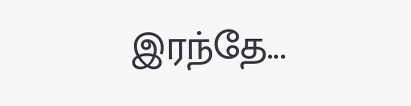இரந்தே...